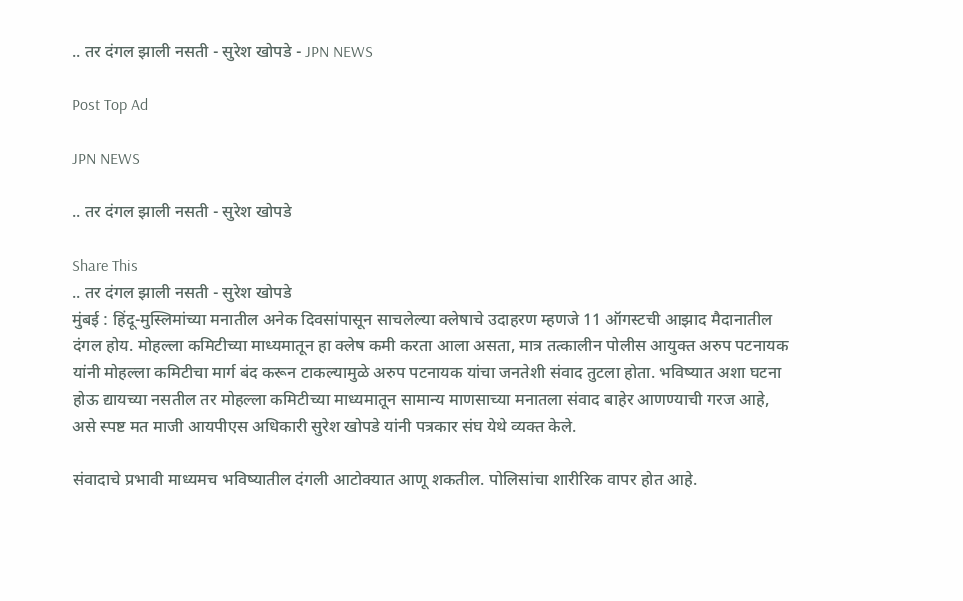.. तर दंगल झाली नसती - सुरेश खोपडे - JPN NEWS

Post Top Ad

JPN NEWS

.. तर दंगल झाली नसती - सुरेश खोपडे

Share This
.. तर दंगल झाली नसती - सुरेश खोपडे
मुंबई : हिंदू-मुस्लिमांच्या मनातील अनेक दिवसांपासून साचलेल्या क्लेषाचे उदाहरण म्हणजे 11 ऑगस्टची आझाद मैदानातील दंगल होय. मोहल्ला कमिटीच्या माध्यमातून हा क्लेष कमी करता आला असता, मात्र तत्कालीन पोलीस आयुक्त अरुप पटनायक यांनी मोहल्ला कमिटीचा मार्ग बंद करून टाकल्यामुळे अरुप पटनायक यांचा जनतेशी संवाद तुटला होता. भविष्यात अशा घटना होऊ द्यायच्या नसतील तर मोहल्ला कमिटीच्या माध्यमातून सामान्य माणसाच्या मनातला संवाद बाहेर आणण्याची गरज आहे, असे स्पष्ट मत माजी आयपीएस अधिकारी सुरेश खोपडे यांनी पत्रकार संघ येथे व्यक्त केले.

संवादाचे प्रभावी माध्यमच भविष्यातील दंगली आटोक्यात आणू शकतील. पोलिसांचा शारीरिक वापर होत आहे.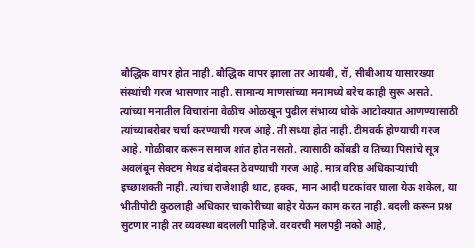बौद्धिक वापर होत नाही. बौद्धिक वापर झाला तर आयबी, रॉ, सीबीआय यासारख्या संस्थांची गरज भासणार नाही. सामान्य माणसांच्या मनामध्ये बरेच काही सुरू असते. त्यांच्या मनातील विचारांना वेळीच ओळखून पुढील संभाव्य धोके आटोक्यात आणण्यासाठी त्यांच्याबरोबर चर्चा करण्याची गरज आहे. ती सध्या होत नाही. टीमवर्क होण्याची गरज आहे. गोळीबार करून समाज शांत होत नसतो. त्यासाठी कोंबडी व तिच्या पिसांचे सूत्र अवलंबून सेक्टम मेथड बंदोबस्त ठेवण्याची गरज आहे. मात्र वरिष्ठ अधिकार्‍यांची इच्छाशक्ती नाही. त्यांचा राजेशाही थाट, हक्क, मान आदी घटकांवर घाला येऊ शकेल, या भीतीपोटी कुठलाही अधिकार चाकोरीच्या बाहेर येऊन काम करत नाही. बदली करून प्रश्न सुटणार नाही तर व्यवस्था बदलली पाहिजे. वरवरची मलपट्टी नको आहे,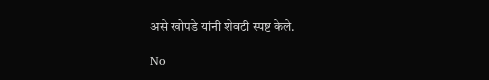असे खोपडे यांनी शेवटी स्पष्ट केले.

No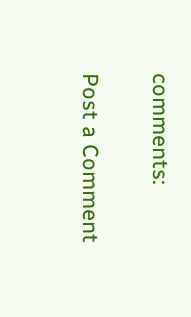comments:

Post a Comment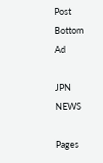Post Bottom Ad

JPN NEWS

Pages